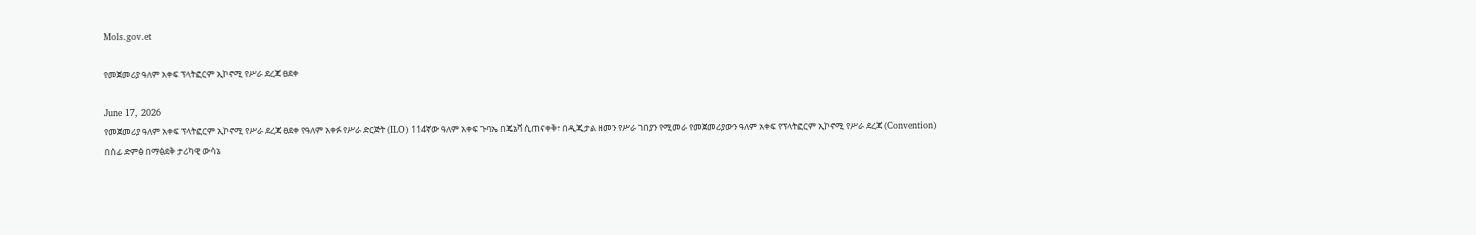Mols.gov.et

የመጀመሪያ ዓለም አቀፍ ፕላትፎርም ኢኮኖሚ የሥራ ደረጃ ፀደቀ

June 17, 2026
የመጀመሪያ ዓለም አቀፍ ፕላትፎርም ኢኮኖሚ የሥራ ደረጃ ፀደቀ የዓለም አቀፉ የሥራ ድርጅት (ILO) 114ኛው ዓለም አቀፍ ጉባኤ በጄኔቫ ሲጠናቀቅ፣ በዲጂታል ዘመን የሥራ ገበያን የሚመራ የመጀመሪያውን ዓለም አቀፍ የፕላትፎርም ኢኮኖሚ የሥራ ደረጃ (Convention) በሰፊ ድምፅ በማፅደቅ ታሪካዊ ውሳኔ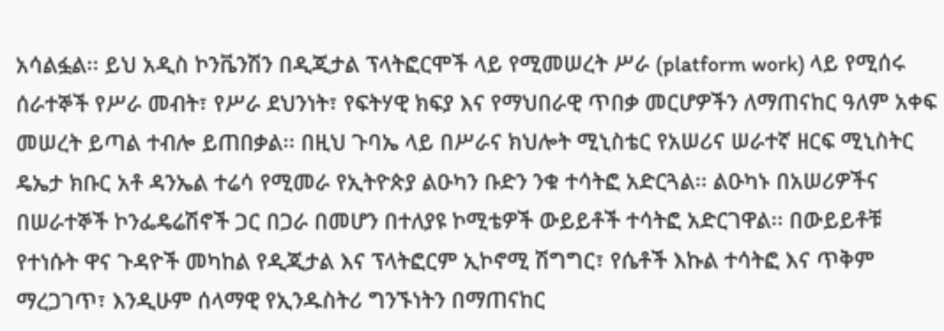አሳልፏል፡፡ ይህ አዲስ ኮንቬንሽን በዲጂታል ፕላትፎርሞች ላይ የሚመሠረት ሥራ (platform work) ላይ የሚሰሩ ሰራተኞች የሥራ መብት፣ የሥራ ደህንነት፣ የፍትሃዊ ክፍያ እና የማህበራዊ ጥበቃ መርሆዎችን ለማጠናከር ዓለም አቀፍ መሠረት ይጣል ተብሎ ይጠበቃል፡፡ በዚህ ጉባኤ ላይ በሥራና ክህሎት ሚኒስቴር የአሠሪና ሠራተኛ ዘርፍ ሚኒስትር ዴኤታ ክቡር አቶ ዳንኤል ተሬሳ የሚመራ የኢትዮጵያ ልዑካን ቡድን ንቁ ተሳትፎ አድርጓል፡፡ ልዑካኑ በአሠሪዎችና በሠራተኞች ኮንፌዴሬሽኖች ጋር በጋራ በመሆን በተለያዩ ኮሚቴዎች ውይይቶች ተሳትፎ አድርገዋል፡፡ በውይይቶቹ የተነሱት ዋና ጉዳዮች መካከል የዲጂታል እና ፕላትፎርም ኢኮኖሚ ሽግግር፣ የሴቶች እኩል ተሳትፎ እና ጥቅም ማረጋገጥ፣ እንዲሁም ሰላማዊ የኢንዱስትሪ ግንኙነትን በማጠናከር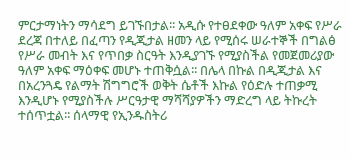ምርታማነትን ማሳደግ ይገኙበታል፡፡ አዲሱ የተፀደቀው ዓለም አቀፍ የሥራ ደረጃ በተለይ በፈጣን የዲጂታል ዘመን ላይ የሚሰሩ ሠራተኞች በግልፅ የሥራ መብት እና የጥበቃ ስርዓት እንዲያገኙ የሚያስችል የመጀመሪያው ዓለም አቀፍ ማዕቀፍ መሆኑ ተጠቅሷል፡፡ በሌላ በኩል በዲጂታል እና በአረንጓዴ የልማት ሽግግሮች ወቅት ሴቶች እኩል የዕድሉ ተጠቃሚ እንዲሆኑ የሚያስችሉ ሥርዓታዊ ማሻሻያዎችን ማድረግ ላይ ትኩረት ተሰጥቷል፡፡ ሰላማዊ የኢንዱስትሪ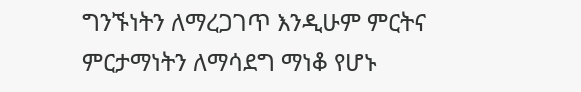ግንኙነትን ለማረጋገጥ እንዲሁም ምርትና ምርታማነትን ለማሳደግ ማነቆ የሆኑ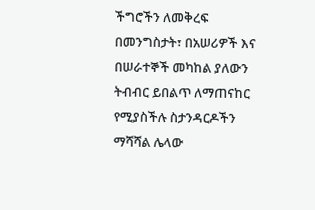ችግሮችን ለመቅረፍ በመንግስታት፣ በአሠሪዎች እና በሠራተኞች መካከል ያለውን ትብብር ይበልጥ ለማጠናከር የሚያስችሉ ስታንዳርዶችን ማሻሻል ሌላው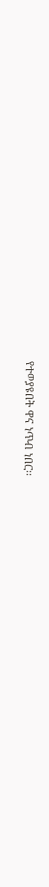የተወያዩበት ዋና ነጥብ ነበር፡፡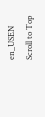en_USEN
Scroll to Top